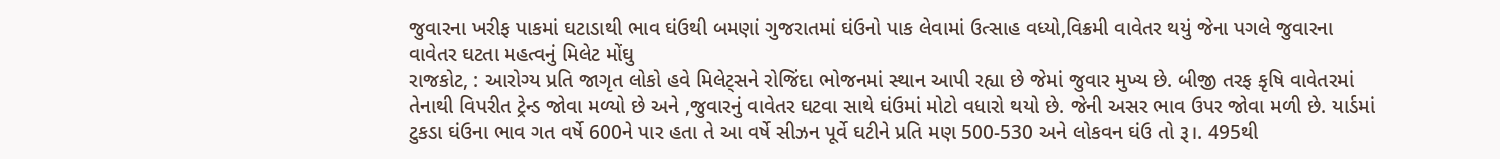જુવારના ખરીફ પાકમાં ઘટાડાથી ભાવ ઘંઉથી બમણાં ગુજરાતમાં ઘંઉનો પાક લેવામાં ઉત્સાહ વધ્યો,વિક્રમી વાવેતર થયું જેના પગલે જુવારના વાવેતર ઘટતા મહત્વનું મિલેટ મોંઘુ
રાજકોટ, : આરોગ્ય પ્રતિ જાગૃત લોકો હવે મિલેટ્સને રોજિંદા ભોજનમાં સ્થાન આપી રહ્યા છે જેમાં જુવાર મુખ્ય છે. બીજી તરફ કૃષિ વાવેતરમાં તેનાથી વિપરીત ટ્રેન્ડ જોવા મળ્યો છે અને ,જુવારનું વાવેતર ઘટવા સાથે ઘંઉમાં મોટો વધારો થયો છે. જેની અસર ભાવ ઉપર જોવા મળી છે. યાર્ડમાં ટુકડા ઘંઉના ભાવ ગત વર્ષે 600ને પાર હતા તે આ વર્ષે સીઝન પૂર્વે ઘટીને પ્રતિ મણ 500-530 અને લોકવન ઘંઉ તો રૂ।. 495થી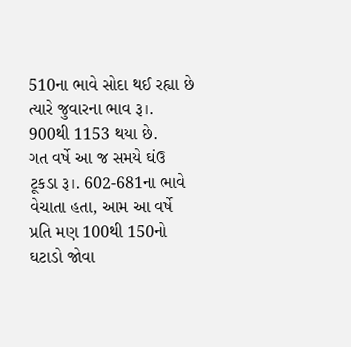510ના ભાવે સોદા થઈ રહ્યા છે ત્યારે જુવારના ભાવ રૂ।. 900થી 1153 થયા છે.
ગત વર્ષે આ જ સમયે ઘંઉ ટૂકડા રૂ।. 602-681ના ભાવે વેચાતા હતા, આમ આ વર્ષે પ્રતિ મણ 100થી 150નો ઘટાડો જોવા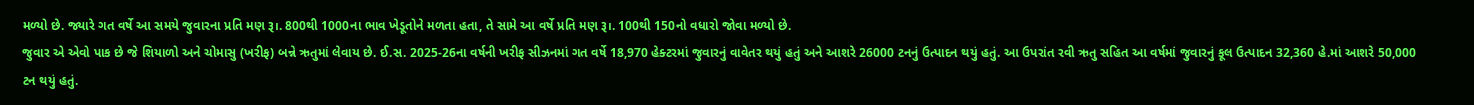મળ્યો છે. જ્યારે ગત વર્ષે આ સમયે જુવારના પ્રતિ મણ રૂ।. 800થી 1000ના ભાવ ખેડૂતોને મળતા હતા, તે સામે આ વર્ષે પ્રતિ મણ રૂ।. 100થી 150નો વધારો જોવા મળ્યો છે.
જુવાર એ એવો પાક છે જે શિયાળો અને ચોમાસુ (ખરીફ) બન્ને ઋતુમાં લેવાય છે. ઈ.સ. 2025-26ના વર્ષની ખરીફ સીઝનમાં ગત વર્ષે 18,970 હેક્ટરમાં જુવારનું વાવેતર થયું હતું અને આશરે 26000 ટનનું ઉત્પાદન થયું હતું. આ ઉપરાંત રવી ઋતુ સહિત આ વર્ષમાં જુવારનું કૂલ ઉત્પાદન 32,360 હે.માં આશરે 50,000 ટન થયું હતું.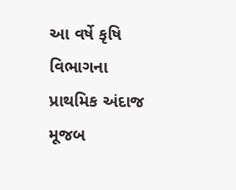આ વર્ષે કૃષિ વિભાગના પ્રાથમિક અંદાજ મૂજબ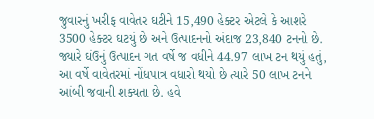જુવારનું ખરીફ વાવેતર ઘટીને 15,490 હેક્ટર એટલે કે આશરે 3500 હેક્ટર ઘટયું છે અને ઉત્પાદનનો અંદાજ 23,840 ટનનો છે. જ્યારે ઘંઉનું ઉત્પાદન ગત વર્ષે જ વધીને 44.97 લાખ ટન થયું હતું, આ વર્ષે વાવેતરમાં નોંધપાત્ર વધારો થયો છે ત્યારે 50 લાખ ટનને આંબી જવાની શક્યતા છે. હવે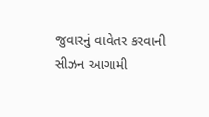જુવારનું વાવેતર કરવાની સીઝન આગામી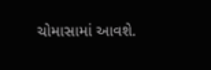ચોમાસામાં આવશે.